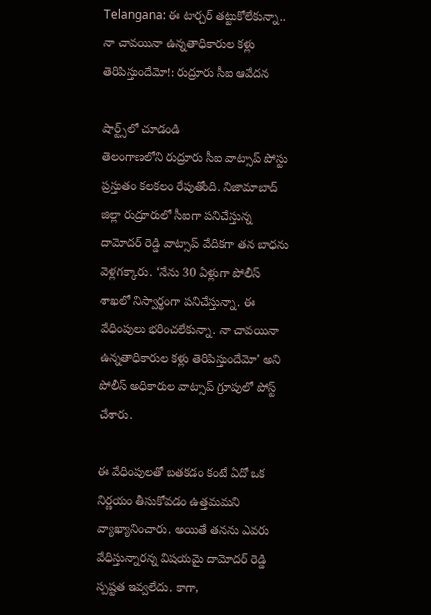Telangana: ఈ టార్చర్ తట్టుకోలేకున్నా.. నా చావయినా ఉన్నతాధికారుల కళ్లు తెరిపిస్తుందేమో!: రుద్రూరు సీఐ ఆవేదన

షార్ట్స్‌లో చూడండి
తెలంగాణలోని రుద్రూరు సీఐ వాట్సాప్ పోస్టు ప్రస్తుతం కలకలం రేపుతోంది. నిజామాబాద్ జిల్లా రుద్రూరులో సీఐగా పనిచేస్తున్న దామోదర్ రెడ్డి వాట్సాప్ వేదికగా తన బాధను వెళ్లగక్కారు. ‘నేను 30 ఏళ్లుగా పోలీస్ శాఖలో నిస్వార్థంగా పనిచేస్తున్నా. ఈ వేధింపులు భరించలేకున్నా. నా చావయినా ఉన్నతాధికారుల కళ్లు తెరిపిస్తుందేమో’ అని పోలీస్ అధికారుల వాట్సాప్ గ్రూపులో పోస్ట్ చేశారు.

ఈ వేధింపులతో బతకడం కంటే ఏదో ఒక నిర్ణయం తీసుకోవడం ఉత్తమమని వ్యాఖ్యానించారు. అయితే తనను ఎవరు వేధిస్తున్నారన్న విషయమై దామోదర్ రెడ్డి స్పష్టత ఇవ్వలేదు. కాగా,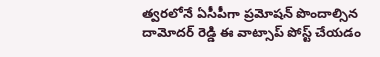త్వరలోనే ఏసీపీగా ప్రమోషన్ పొందాల్సిన దామోదర్ రెడ్డి ఈ వాట్సాప్ పోస్ట్ చేయడం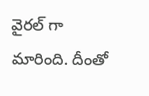వైరల్ గా మారింది. దీంతో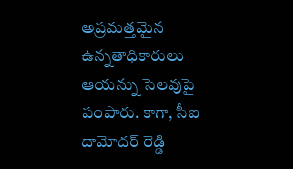అప్రమత్తమైన ఉన్నతాధికారులు ఆయన్ను సెలవుపై పంపారు. కాగా, సీఐ దామోదర్ రెడ్డి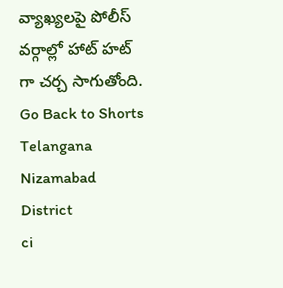వ్యాఖ్యలపై పోలీస్ వర్గాల్లో హాట్ హట్ గా చర్చ సాగుతోంది.
Go Back to Shorts
Telangana
Nizamabad District
ci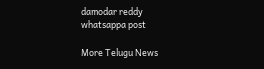damodar reddy
whatsappa post

More Telugu News